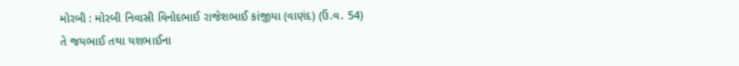મોરબી : મોરબી નિવાસી વિનોદભાઈ રાજેશભાઈ કાંજીયા (વાણંદ) (ઉં.વ. 54) તે જયભાઈ તથા યશભાઈના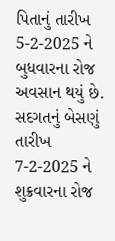પિતાનું તારીખ 5-2-2025 ને બુધવારના રોજ અવસાન થયું છે. સદગતનું બેસણું તારીખ 7-2-2025 ને શુક્રવારના રોજ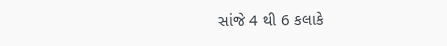સાંજે 4 થી 6 કલાકે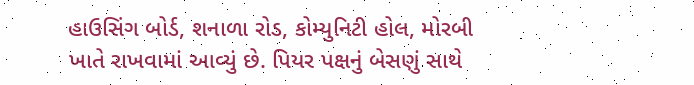હાઉસિંગ બોર્ડ, શનાળા રોડ, કોમ્યુનિટી હોલ, મોરબી ખાતે રાખવામાં આવ્યું છે. પિયર પક્ષનું બેસણું સાથે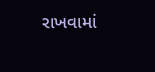રાખવામાં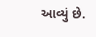આવ્યું છે.